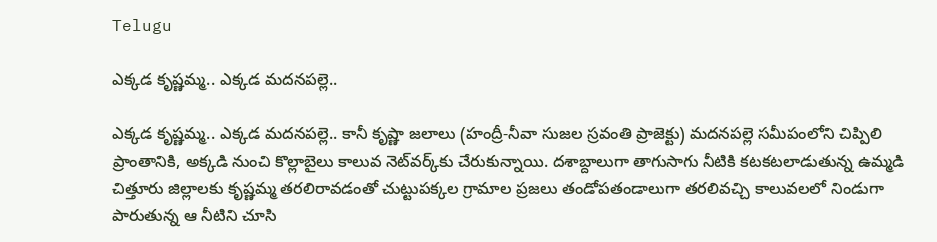Telugu

ఎక్కడ కృష్ణమ్మ.. ఎక్కడ మదనపల్లె..

ఎక్కడ కృష్ణమ్మ.. ఎక్కడ మదనపల్లె.. కానీ కృష్ణా జలాలు (హంద్రీ-నీవా సుజల స్రవంతి ప్రాజెక్టు) మదనపల్లె సమీపంలోని చిప్పిలి ప్రాంతానికి, అక్కడి నుంచి కొల్లాబైలు కాలువ నెట్‌వర్క్‌కు చేరుకున్నాయి. దశాబ్దాలుగా తాగుసాగు నీటికి కటకటలాడుతున్న ఉమ్మడి చిత్తూరు జిల్లాలకు కృష్ణమ్మ తరలిరావడంతో చుట్టుపక్కల గ్రామాల ప్రజలు తండోపతండాలుగా తరలివచ్చి కాలువలలో నిండుగా పారుతున్న ఆ నీటిని చూసి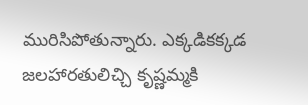మురిసిపోతున్నారు. ఎక్కడికక్కడ జలహారతులిచ్చి కృష్ణమ్మకి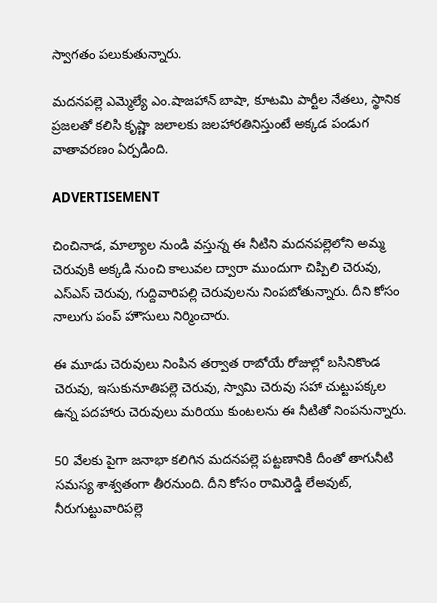స్వాగతం పలుకుతున్నారు.

మదనపల్లె ఎమ్మెల్యే ఎం.షాజహాన్ బాషా, కూటమి పార్టీల నేతలు, స్థానిక ప్రజలతో కలిసి కృష్ణా జలాలకు జలహారతినిస్తుంటే అక్కడ పండుగ వాతావరణం ఏర్పడింది.

ADVERTISEMENT

చించినాడ, మాల్యాల నుండి వస్తున్న ఈ నీటిని మదనపల్లెలోని అమ్మ చెరువుకి అక్కడి నుంచి కాలువల ద్వారా ముందుగా చిప్పిలి చెరువు, ఎస్ఎస్ చెరువు, గుద్దివారిపల్లి చెరువులను నింపబోతున్నారు. దీని కోసం నాలుగు పంప్ హౌసులు నిర్మించారు.

ఈ మూడు చెరువులు నింపిన తర్వాత రాబోయే రోజుల్లో బసినికొండ చెరువు, ఇసుకునూతిపల్లె చెరువు, స్వామి చెరువు సహా చుట్టుపక్కల ఉన్న పదహారు చెరువులు మరియు కుంటలను ఈ నీటితో నింపనున్నారు.

50 వేలకు పైగా జనాభా కలిగిన మదనపల్లె పట్టణానికి దీంతో తాగునీటి సమస్య శాశ్వతంగా తీరనుంది. దీని కోసం రామిరెడ్డి లేఅవుట్, నీరుగుట్టువారిపల్లె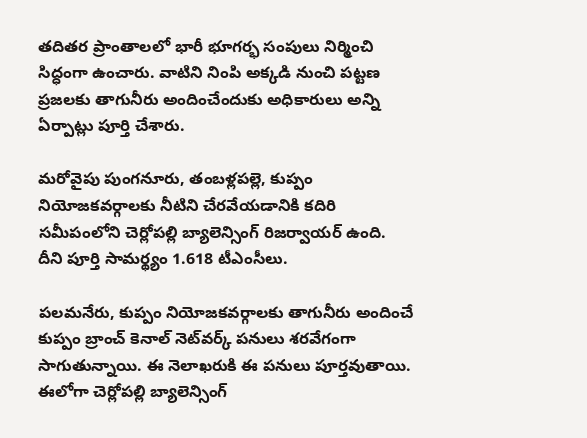తదితర ప్రాంతాలలో భారీ భూగర్భ సంపులు నిర్మించి సిద్ధంగా ఉంచారు. వాటిని నింపి అక్కడి నుంచి పట్టణ ప్రజలకు తాగునీరు అందించేందుకు అధికారులు అన్ని ఏర్పాట్లు పూర్తి చేశారు.

మరోవైపు పుంగనూరు, తంబళ్లపల్లె, కుప్పం నియోజకవర్గాలకు నీటిని చేరవేయడానికి కదిరి సమీపంలోని చెర్లోపల్లి బ్యాలెన్సింగ్ రిజర్వాయర్ ఉంది. దీని పూర్తి సామర్థ్యం 1.618 టీఎంసీలు.

పలమనేరు, కుప్పం నియోజకవర్గాలకు తాగునీరు అందించే కుప్పం బ్రాంచ్ కెనాల్ నెట్‌వర్క్ పనులు శరవేగంగా సాగుతున్నాయి. ఈ నెలాఖరుకి ఈ పనులు పూర్తవుతాయి. ఈలోగా చెర్లోపల్లి బ్యాలెన్సింగ్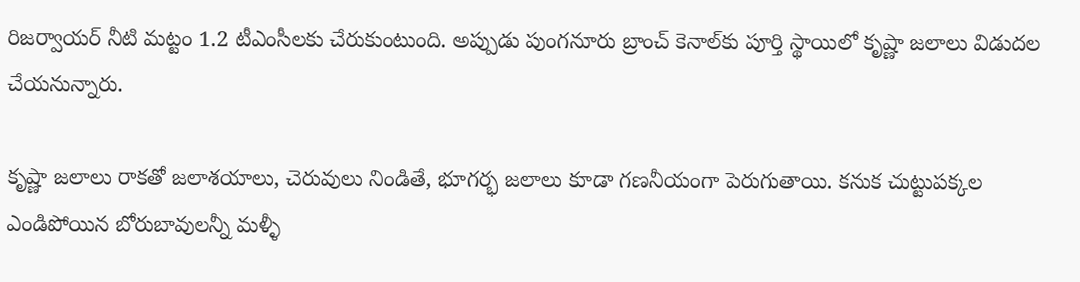రిజర్వాయర్ నీటి మట్టం 1.2 టీఎంసీలకు చేరుకుంటుంది. అప్పుడు పుంగనూరు బ్రాంచ్ కెనాల్‌కు పూర్తి స్థాయిలో కృష్ణా జలాలు విడుదల చేయనున్నారు.

కృష్ణా జలాలు రాకతో జలాశయాలు, చెరువులు నిండితే, భూగర్భ జలాలు కూడా గణనీయంగా పెరుగుతాయి. కనుక చుట్టుపక్కల ఎండిపోయిన బోరుబావులన్నీ మళ్ళీ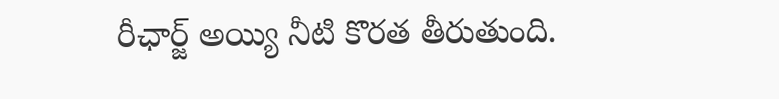రీఛార్జ్ అయ్యి నీటి కొరత తీరుతుంది.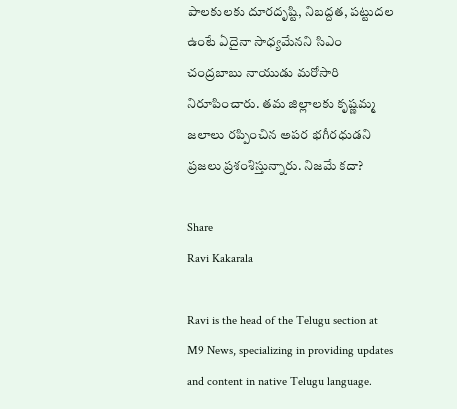పాలకులకు దూరదృష్టి, నిబద్దత, పట్టుదల ఉంటే ఏదైనా సాధ్యమేనని సిఎం చంద్రబాబు నాయుడు మరోసారి నిరూపించారు. తమ జిల్లాలకు కృష్ణమ్మ జలాలు రప్పించిన అపర భగీరధుడని ప్రజలు ప్రశంశిస్తున్నారు. నిజమే కదా?

Share
Ravi Kakarala

Ravi is the head of the Telugu section at M9 News, specializing in providing updates and content in native Telugu language.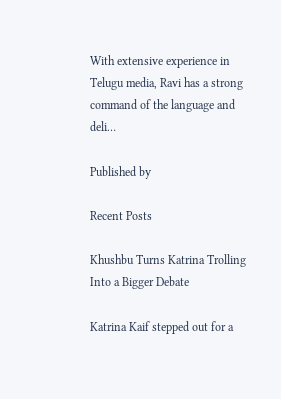With extensive experience in Telugu media, Ravi has a strong command of the language and deli…

Published by

Recent Posts

Khushbu Turns Katrina Trolling Into a Bigger Debate

Katrina Kaif stepped out for a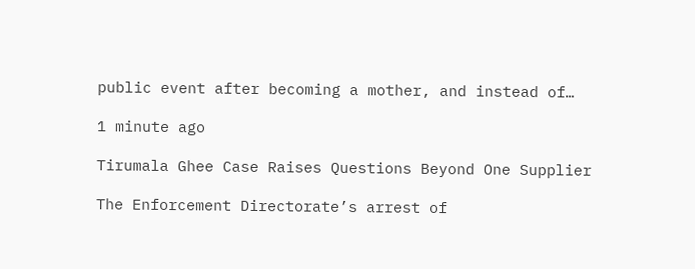public event after becoming a mother, and instead of…

1 minute ago

Tirumala Ghee Case Raises Questions Beyond One Supplier

The Enforcement Directorate’s arrest of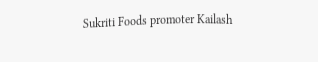Sukriti Foods promoter Kailash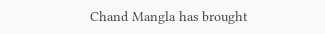Chand Mangla has brought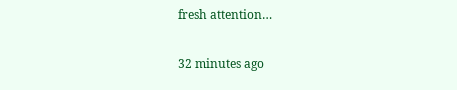fresh attention…

32 minutes ago